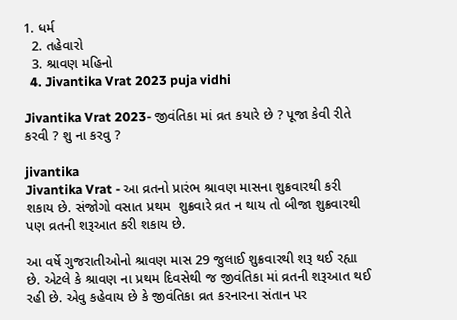1. ધર્મ
  2. તહેવારો
  3. શ્રાવણ મહિનો
  4. Jivantika Vrat 2023 puja vidhi

Jivantika Vrat 2023- જીવંતિકા માં વ્રત કયારે છે ? પૂજા કેવી રીતે કરવી ? શુ ના કરવુ ?

jivantika
Jivantika Vrat - આ વ્રતનો પ્રારંભ શ્રાવણ માસના શુક્રવારથી કરી શકાય છે. સંજોગો વસાત પ્રથમ  શુક્રવારે વ્રત ન થાય તો બીજા શુક્રવારથી પણ વ્રતની શરૂઆત કરી શકાય છે.

આ વર્ષે ગુજરાતીઓનો શ્રાવણ માસ 29 જુલાઈ શુક્રવારથી શરૂ થઈ રહ્યા છે. એટલે કે શ્રાવણ ના પ્રથમ દિવસેથી જ જીવંતિકા માં વ્રતની શરૂઆત થઈ રહી છે. એવુ કહેવાય છે કે જીવંતિકા વ્રત કરનારના સંતાન પર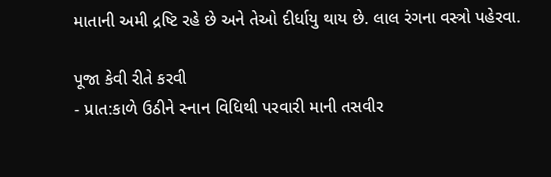માતાની અમી દ્રષ્ટિ રહે છે અને તેઓ દીર્ધાયુ થાય છે. લાલ રંગના વસ્ત્રો પહેરવા.

પૂજા કેવી રીતે કરવી
- પ્રાત:કાળે ઉઠીને સ્નાન વિધિથી પરવારી માની તસવીર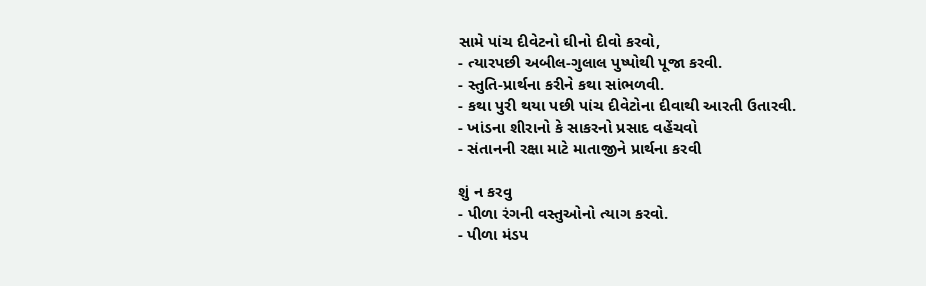સામે પાંચ દીવેટનો ઘીનો દીવો કરવો,
- ત્યારપછી અબીલ-ગુલાલ પુષ્પોથી પૂજા કરવી.
- સ્તુતિ-પ્રાર્થના કરીને કથા સાંભળવી.
- કથા પુરી થયા પછી પાંચ દીવેટોના દીવાથી આરતી ઉતારવી.
- ખાંડના શીરાનો કે સાકરનો પ્રસાદ વહેંચવો
- સંતાનની રક્ષા માટે માતાજીને પ્રાર્થના કરવી

શું ન કરવુ
- પીળા રંગની વસ્તુઓનો ત્યાગ કરવો.
- પીળા મંડપ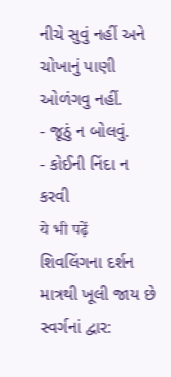નીચે સુવું નહીં અને ચોખાનું પાણી ઓળંગવુ નહીં.
- જૂઠું ન બોલવું.
- કોઈની નિંદા ન કરવી
ये भी पढ़ें
શિવલિંગના દર્શન માત્રથી ખૂલી જાય છે સ્વર્ગનાં દ્વાર: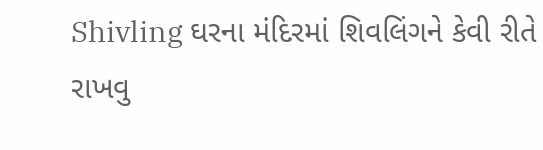Shivling ઘરના મંદિરમાં શિવલિંગને કેવી રીતે રાખવુ